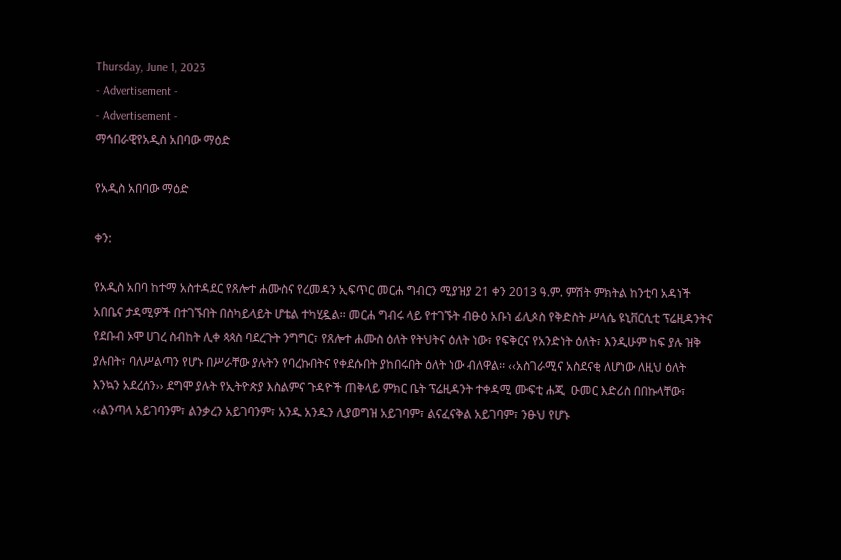Thursday, June 1, 2023
- Advertisement -
- Advertisement -
ማኅበራዊየአዲስ አበባው ማዕድ

የአዲስ አበባው ማዕድ

ቀን:

የአዲስ አበባ ከተማ አስተዳደር የጸሎተ ሐሙስና የረመዳን ኢፍጥር መርሐ ግብርን ሚያዝያ 21 ቀን 2013 ዓ.ም. ምሽት ምክትል ከንቲባ አዳነች አበቤና ታዳሚዎች በተገኙበት በስካይላይት ሆቴል ተካሂዷል፡፡ መርሐ ግብሩ ላይ የተገኙት ብፁዕ አቡነ ፊሊጶስ የቅድስት ሥላሴ ዩኒቨርሲቲ ፕሬዚዳንትና የደቡብ ኦሞ ሀገረ ስብከት ሊቀ ጳጳስ ባደረጉት ንግግር፣ የጸሎተ ሐሙስ ዕለት የትህትና ዕለት ነው፣ የፍቅርና የአንድነት ዕለት፣ እንዲሁም ከፍ ያሉ ዝቅ ያሉበት፣ ባለሥልጣን የሆኑ በሥራቸው ያሉትን የባረኩበትና የቀደሱበት ያከበሩበት ዕለት ነው ብለዋል፡፡ ‹‹አስገራሚና አስደናቂ ለሆነው ለዚህ ዕለት እንኳን አደረሰን›› ደግሞ ያሉት የኢትዮጵያ እስልምና ጉዳዮች ጠቅላይ ምክር ቤት ፕሬዚዳንት ተቀዳሚ ሙፍቲ ሐጂ  ዑመር እድሪስ በበኩላቸው፣ ‹‹ልንጣላ አይገባንም፣ ልንቃረን አይገባንም፣ አንዱ አንዱን ሊያወግዝ አይገባም፣ ልናፈናቅል አይገባም፣ ንፁህ የሆኑ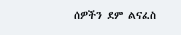ሰዎችን ደም ልናፈስ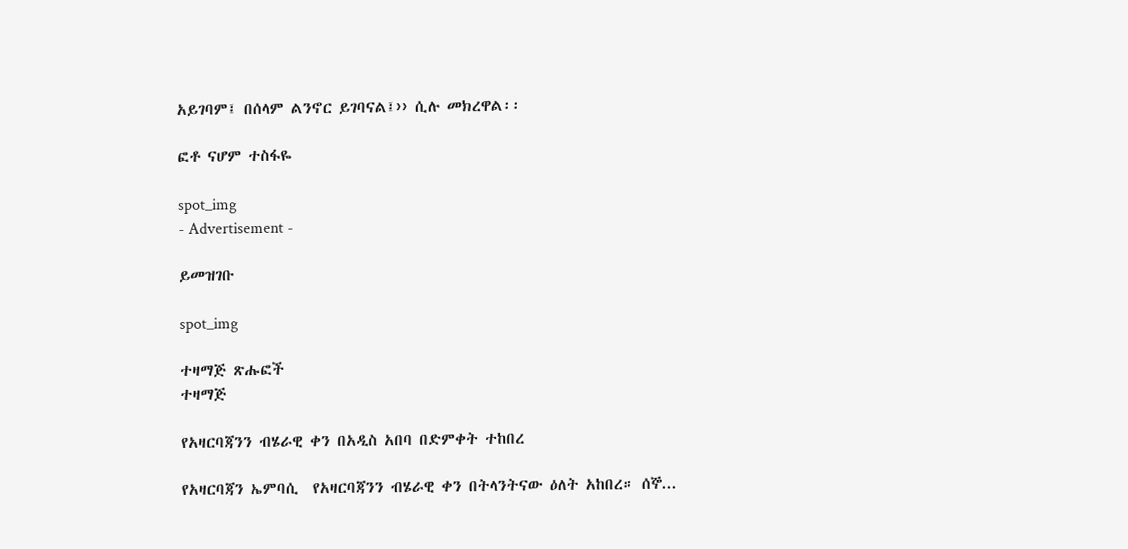አይገባም፤ በሰላም ልንኖር ይገባናል፤›› ሲሉ መክረዋል፡፡

ፎቶ ናሆም ተስፋዬ

spot_img
- Advertisement -

ይመዝገቡ

spot_img

ተዛማጅ ጽሑፎች
ተዛማጅ

የአዛርባጃንን ብሄራዊ ቀን በአዲስ አበባ በድምቀት ተከበረ

የአዛርባጃን ኤምባሲ  የአዛርባጃንን ብሄራዊ ቀን በትላንትናው ዕለት አከበረ። ሰኞ...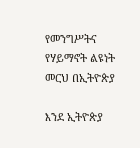የመንግሥትና የሃይማኖት ልዩነት መርህ በኢትዮጵያ

እንደ ኢትዮጵያ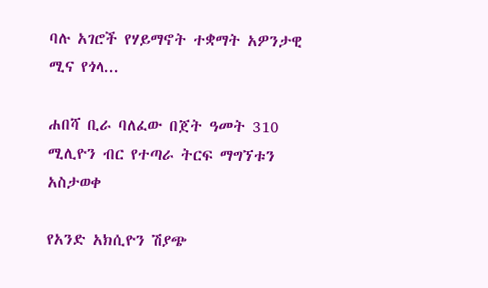ባሉ አገሮች የሃይማኖት ተቋማት አዎንታዊ ሚና የጎላ...

ሐበሻ ቢራ ባለፈው በጀት ዓመት 310 ሚሊዮን ብር የተጣራ ትርፍ ማግኘቱን አስታወቀ

የአንድ አክሲዮን ሽያጭ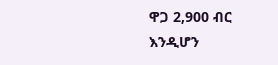ዋጋ 2,900 ብር እንዲሆን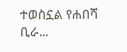ተወስኗል የሐበሻ ቢራ...